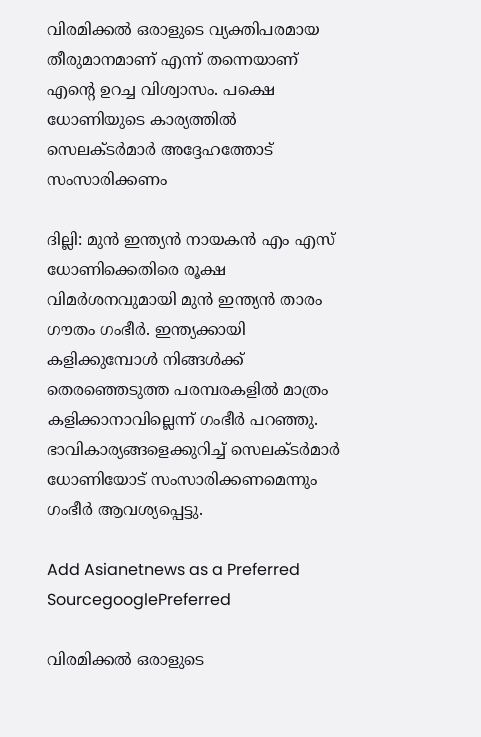വിരമിക്കല്‍ ഒരാളുടെ വ്യക്തിപരമായ തീരുമാനമാണ് എന്ന് തന്നെയാണ് എന്റെ ഉറച്ച വിശ്വാസം. പക്ഷെ ധോണിയുടെ കാര്യത്തില്‍ സെലക്ടര്‍മാര്‍ അദ്ദേഹത്തോട് സംസാരിക്കണം

ദില്ലി: മുന്‍ ഇന്ത്യന്‍ നായകന്‍ എം എസ് ധോണിക്കെതിരെ രൂക്ഷ വിമര്‍ശനവുമായി മുന്‍ ഇന്ത്യന്‍ താരം ഗൗതം ഗംഭീര്‍. ഇന്ത്യക്കായി കളിക്കുമ്പോള്‍ നിങ്ങള്‍ക്ക് തെരഞ്ഞെടുത്ത പരമ്പരകളില്‍ മാത്രം കളിക്കാനാവില്ലെന്ന് ഗംഭീര്‍ പറഞ്ഞു. ഭാവികാര്യങ്ങളെക്കുറിച്ച് സെലക്ടര്‍മാര്‍ ധോണിയോട് സംസാരിക്കണമെന്നും ഗംഭീര്‍ ആവശ്യപ്പെട്ടു.

Add Asianetnews as a Preferred SourcegooglePreferred

വിരമിക്കല്‍ ഒരാളുടെ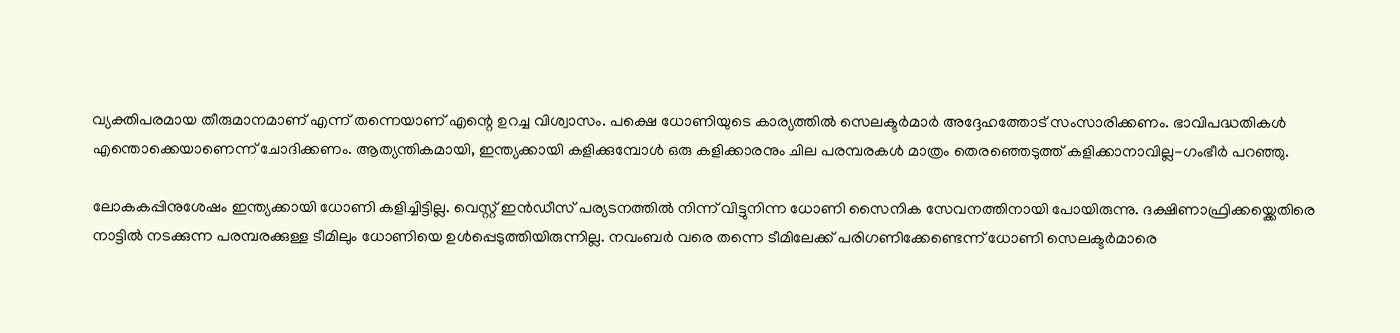വ്യക്തിപരമായ തീരുമാനമാണ് എന്ന് തന്നെയാണ് എന്റെ ഉറച്ച വിശ്വാസം. പക്ഷെ ധോണിയുടെ കാര്യത്തില്‍ സെലക്ടര്‍മാര്‍ അദ്ദേഹത്തോട് സംസാരിക്കണം. ഭാവിപദ്ധതികള്‍ എന്തൊക്കെയാണെന്ന് ചോദിക്കണം. ആത്യന്തികമായി, ഇന്ത്യക്കായി കളിക്കുമ്പോള്‍ ഒരു കളിക്കാരനും ചില പരമ്പരകള്‍ മാത്രം തെരഞ്ഞെടുത്ത് കളിക്കാനാവില്ല-ഗംഭീര്‍ പറഞ്ഞു.

ലോകകപ്പിനുശേഷം ഇന്ത്യക്കായി ധോണി കളിച്ചിട്ടില്ല. വെസ്റ്റ് ഇന്‍ഡീസ് പര്യടനത്തില്‍ നിന്ന് വിട്ടുനിന്ന ധോണി സൈനിക സേവനത്തിനായി പോയിരുന്നു. ദക്ഷിണാഫ്രിക്കയ്ക്കെതിരെ നാട്ടില്‍ നടക്കുന്ന പരമ്പരക്കുള്ള ടീമിലും ധോണിയെ ഉള്‍പ്പെടുത്തിയിരുന്നില്ല. നവംബര്‍ വരെ തന്നെ ടീമിലേക്ക് പരിഗണിക്കേണ്ടെന്ന് ധോണി സെലക്ടര്‍മാരെ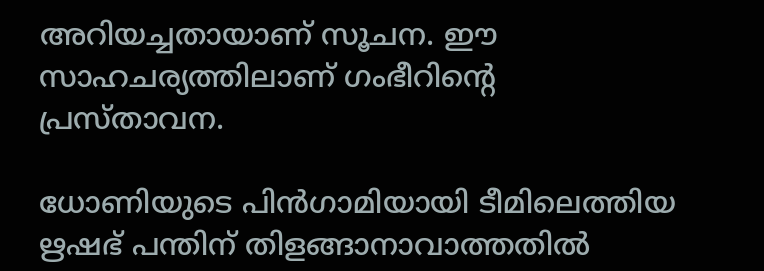അറിയച്ചതായാണ് സൂചന. ഈ സാഹചര്യത്തിലാണ് ഗംഭീറിന്റെ പ്രസ്താവന.

ധോണിയുടെ പിന്‍ഗാമിയായി ടീമിലെത്തിയ ഋഷഭ് പന്തിന് തിളങ്ങാനാവാത്തതില്‍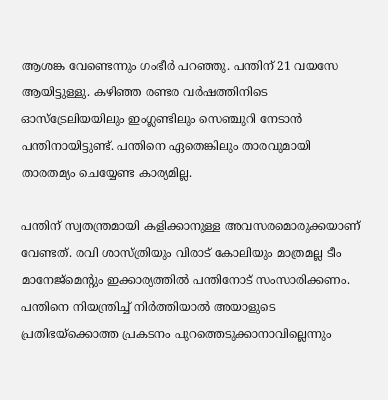ആശങ്ക വേണ്ടെന്നും ഗംഭീര്‍ പറഞ്ഞു. പന്തിന് 21 വയസേ ആയിട്ടുള്ളു. കഴിഞ്ഞ രണ്ടര വര്‍ഷത്തിനിടെ ഓസ്ട്രേലിയയിലും ഇംഗ്ലണ്ടിലും സെഞ്ചുറി നേടാന്‍ പന്തിനായിട്ടുണ്ട്. പന്തിനെ ഏതെങ്കിലും താരവുമായി താരതമ്യം ചെയ്യേണ്ട കാര്യമില്ല.

പന്തിന് സ്വതന്ത്രമായി കളിക്കാനുള്ള അവസരമൊരുക്കയാണ് വേണ്ടത്. രവി ശാസ്ത്രിയും വിരാട് കോലിയും മാത്രമല്ല ടീം മാനേജ്മെന്റും ഇക്കാര്യത്തില്‍ പന്തിനോട് സംസാരിക്കണം. പന്തിനെ നിയന്ത്രിച്ച് നിര്‍ത്തിയാല്‍ അയാളുടെ പ്രതിഭയ്ക്കൊത്ത പ്രകടനം പുറത്തെടുക്കാനാവില്ലെന്നും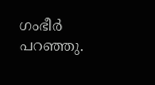ഗംഭീര്‍ പറഞ്ഞു.